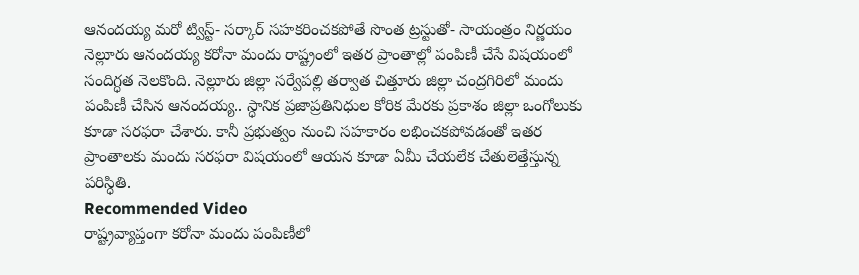ఆనందయ్య మరో ట్విస్ట్- సర్కార్ సహకరించకపోతే సొంత ట్రస్టుతో- సాయంత్రం నిర్ణయం
నెల్లూరు ఆనందయ్య కరోనా మందు రాష్ట్రంలో ఇతర ప్రాంతాల్లో పంపిణీ చేసే విషయంలో సందిగ్ధత నెలకొంది. నెల్లూరు జిల్లా సర్వేపల్లి తర్వాత చిత్తూరు జిల్లా చంద్రగిరిలో మందు పంపిణీ చేసిన ఆనందయ్య.. స్ధానిక ప్రజాప్రతినిధుల కోరిక మేరకు ప్రకాశం జిల్లా ఒంగోలుకు కూడా సరఫరా చేశారు. కానీ ప్రభుత్వం నుంచి సహకారం లభించకపోవడంతో ఇతర ప్రాంతాలకు మందు సరఫరా విషయంలో ఆయన కూడా ఏమీ చేయలేక చేతులెత్తేస్తున్న పరిస్ధితి.
Recommended Video
రాష్ట్రవ్యాప్తంగా కరోనా మందు పంపిణీలో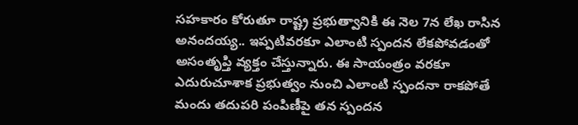సహకారం కోరుతూ రాష్ట్ర ప్రభుత్వానికి ఈ నెల 7న లేఖ రాసిన అనందయ్య.. ఇప్పటివరకూ ఎలాంటి స్పందన లేకపోవడంతో అసంతృప్తి వ్యక్తం చేస్తున్నారు. ఈ సాయంత్రం వరకూ ఎదురుచూశాక ప్రభుత్వం నుంచి ఎలాంటి స్పందనా రాకపోతే మందు తదుపరి పంపిణీపై తన స్పందన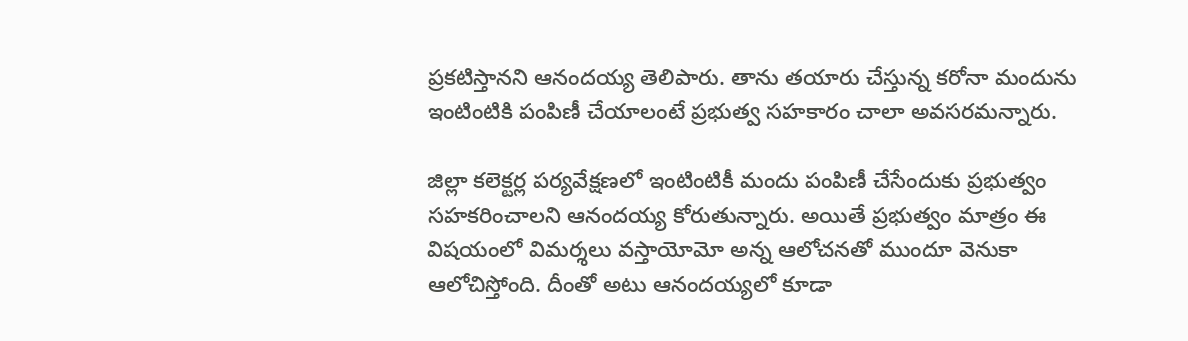ప్రకటిస్తానని ఆనందయ్య తెలిపారు. తాను తయారు చేస్తున్న కరోనా మందును ఇంటింటికి పంపిణీ చేయాలంటే ప్రభుత్వ సహకారం చాలా అవసరమన్నారు.

జిల్లా కలెక్టర్ల పర్యవేక్షణలో ఇంటింటికీ మందు పంపిణీ చేసేందుకు ప్రభుత్వం సహకరించాలని ఆనందయ్య కోరుతున్నారు. అయితే ప్రభుత్వం మాత్రం ఈ విషయంలో విమర్శలు వస్తాయోమో అన్న ఆలోచనతో ముందూ వెనుకా ఆలోచిస్తోంది. దీంతో అటు ఆనందయ్యలో కూడా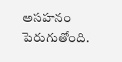అసహనం పెరుగుతోంది.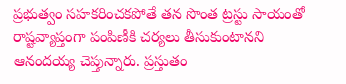ప్రభుత్వం సహకరించకపోతే తన సొంత ట్రస్టు సాయంతో రాష్టవ్యాప్తంగా పంపిణీకి చర్యలు తీసుకుంటానని ఆనందయ్య చెప్తున్నారు. ప్రస్తుతం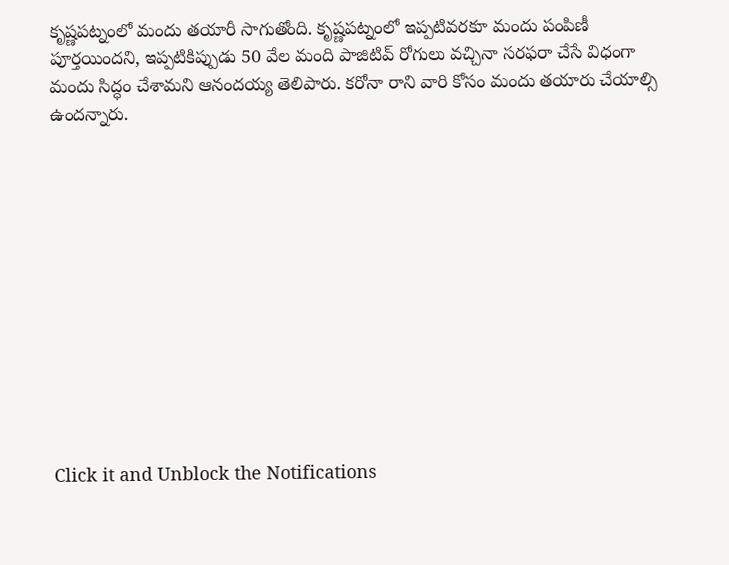కృష్ణపట్నంలో మందు తయారీ సాగుతోంది. కృష్ణపట్నంలో ఇప్పటివరకూ మందు పంపిణీ పూర్తయిందని, ఇప్పటికిప్పుడు 50 వేల మంది పాజిటివ్ రోగులు వచ్చినా సరఫరా చేసే విధంగా మందు సిద్ధం చేశామని ఆనందయ్య తెలిపారు. కరోనా రాని వారి కోసం మందు తయారు చేయాల్సి ఉందన్నారు.












Click it and Unblock the Notifications